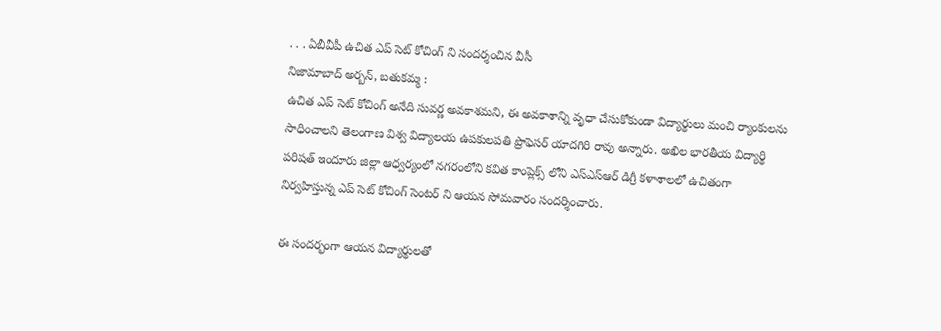. . . ఏబీవీపీ ఉచిత ఎప్ సెట్ కోచింగ్ ని సందర్శంచిన వీసీ
నిజామాబాద్ అర్బన్, బతుకమ్మ :
ఉచిత ఎప్ సెట్ కోచింగ్ అనేది సువర్ణ అవకాశమని, ఈ అవకాశాన్ని వృధా చేసుకోకుండా విద్యార్థులు మంచి ర్యాంకులను సాధించాలని తెలంగాణ విశ్వ విద్యాలయ ఉపకులపతి ప్రొఫెసర్ యాదగిరి రావు అన్నారు. అఖిల భారతీయ విద్యార్థి పరిషత్ ఇందూరు జిల్లా ఆధ్వర్యంలో నగరంలోని కవిత కాంప్లెక్స్ లోని ఎస్ఎస్ఆర్ డిగ్రీ కళాశాలలో ఉచితంగా నిర్వహిస్తున్న ఎప్ సెట్ కోచింగ్ సెంటర్ ని ఆయన సోమవారం సందర్శించారు.

ఈ సందర్భంగా ఆయన విద్యార్థులతో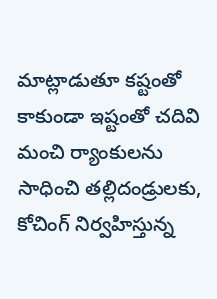మాట్లాడుతూ కష్టంతో కాకుండా ఇష్టంతో చదివి మంచి ర్యాంకులను సాధించి తల్లిదండ్రులకు, కోచింగ్ నిర్వహిస్తున్న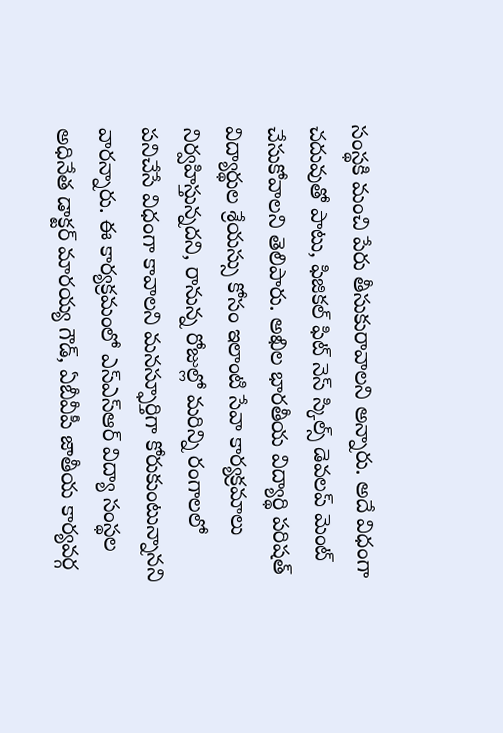సంస్థకి మంచి పేరు తీసుకురావాలని అన్నారు. అదే విధంగా చదువుతో పాటు, ఫిజికల్ ఫిట్ నెస్ స్కిల్స్ డెవలప్ మెంట్ చేసుకోవాలని తెలిపారు. అఖిల భారతీయ విద్యార్థి పరిషత్ విద్యార్థుల శ్రేయస్సు కోసం ఇలాంటి సేవా కార్యక్రమాలు నిర్వహిస్తున్నదని, రానున్న రోజుల్లో మరిన్ని రంగాలలో పనిచేసే విధంగా కావాలని మనస్ఫూర్తిగా కోరుకుంటున్నానని వారన్నారు. ఈ కార్యక్రమంలో ఎస్ఎస్ఆర్ విద్యా సంస్థల అధినేత డాక్టర్ మారయ్య గౌడ్, ఏబీవీపీ జాతీయ కార్యవర్గ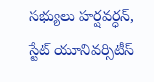సభ్యులు హర్షవర్ధన్, స్టేట్ యూనివర్సిటీస్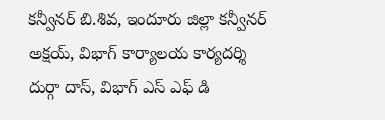కన్వీనర్ బి.శివ, ఇందూరు జిల్లా కన్వీనర్ అక్షయ్, విభాగ్ కార్యాలయ కార్యదర్శి దుర్గా దాస్, విభాగ్ ఎస్ ఎఫ్ డి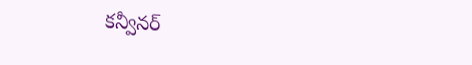కన్వీనర్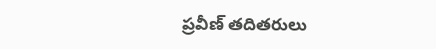ప్రవీణ్ తదితరులు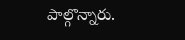పాల్గొన్నారు.